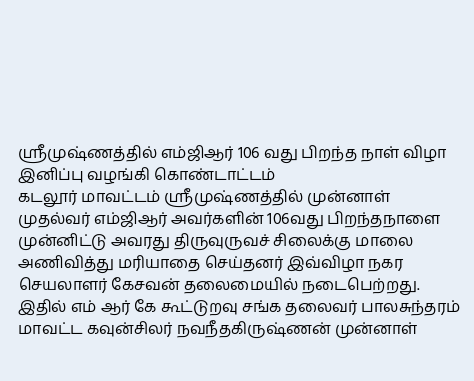ஸ்ரீமுஷ்ணத்தில் எம்ஜிஆர் 106 வது பிறந்த நாள் விழா இனிப்பு வழங்கி கொண்டாட்டம்
கடலூர் மாவட்டம் ஸ்ரீமுஷ்ணத்தில் முன்னாள் முதல்வர் எம்ஜிஆர் அவர்களின் 106வது பிறந்தநாளை முன்னிட்டு அவரது திருவுருவச் சிலைக்கு மாலை அணிவித்து மரியாதை செய்தனர் இவ்விழா நகர செயலாளர் கேசவன் தலைமையில் நடைபெற்றது.
இதில் எம் ஆர் கே கூட்டுறவு சங்க தலைவர் பாலசுந்தரம் மாவட்ட கவுன்சிலர் நவநீதகிருஷ்ணன் முன்னாள்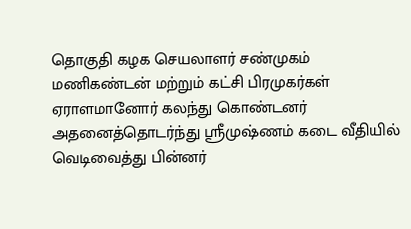தொகுதி கழக செயலாளர் சண்முகம் மணிகண்டன் மற்றும் கட்சி பிரமுகர்கள் ஏராளமானோர் கலந்து கொண்டனர் அதனைத்தொடர்ந்து ஸ்ரீமுஷ்ணம் கடை வீதியில் வெடிவைத்து பின்னர்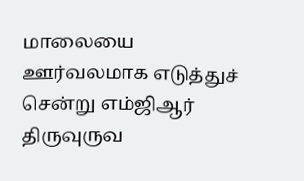மாலையை ஊர்வலமாக எடுத்துச் சென்று எம்ஜிஆர் திருவுருவ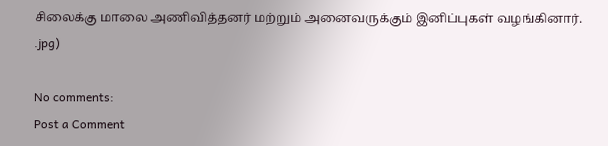சிலைக்கு மாலை அணிவித்தனர் மற்றும் அனைவருக்கும் இனிப்புகள் வழங்கினார்.
.jpg)

No comments:
Post a Comment